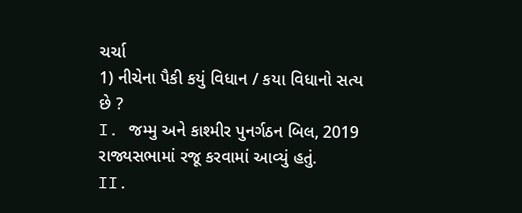ચર્ચા
1) નીચેના પૈકી કયું વિધાન / કયા વિધાનો સત્ય છે ?
I. જમ્મુ અને કાશ્મીર પુનર્ગઠન બિલ, 2019 રાજ્યસભામાં રજૂ કરવામાં આવ્યું હતું.
II.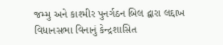જમ્મુ અને કાશ્મીર પુનર્ગઠન બિલ દ્વારા લદ્દાખ વિધાનસભા વિનાનું કેન્દ્રશાસિત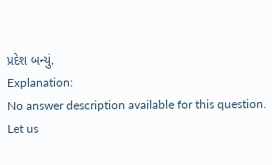પ્રદેશ બન્યું.
Explanation:
No answer description available for this question.
Let us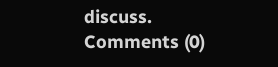discuss.
Comments (0)